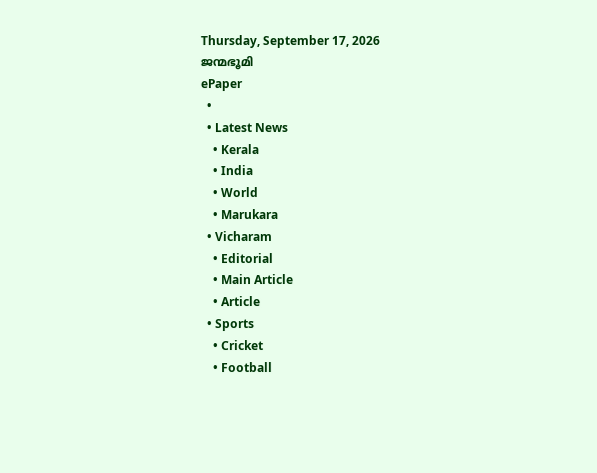Thursday, September 17, 2026
ജന്മഭൂമി
ePaper
  •
  • Latest News
    • Kerala
    • India
    • World
    • Marukara
  • Vicharam
    • Editorial
    • Main Article
    • Article
  • Sports
    • Cricket
    • Football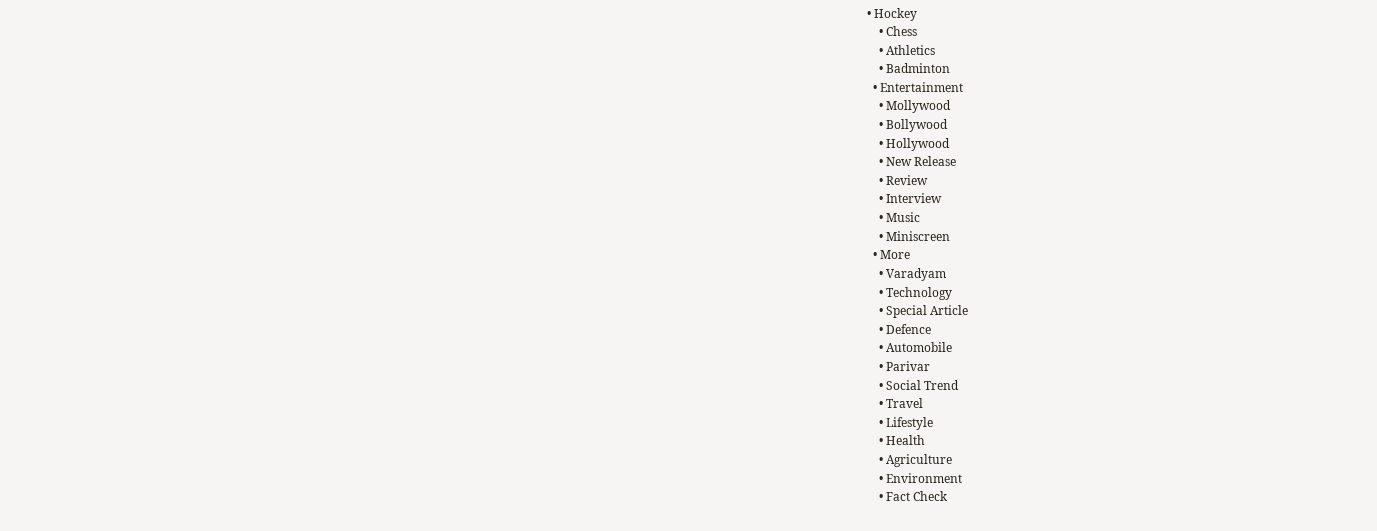• Hockey
    • Chess
    • Athletics
    • Badminton
  • Entertainment
    • Mollywood
    • Bollywood
    • Hollywood
    • New Release
    • Review
    • Interview
    • Music
    • Miniscreen
  • More
    • Varadyam
    • Technology
    • Special Article
    • Defence
    • Automobile
    • Parivar
    • Social Trend
    • Travel
    • Lifestyle
    • Health
    • Agriculture
    • Environment
    • Fact Check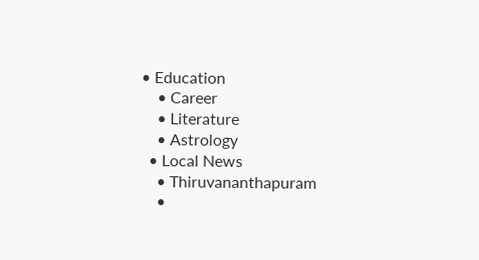• Education
    • Career
    • Literature
    • Astrology
  • Local News
    • Thiruvananthapuram
    •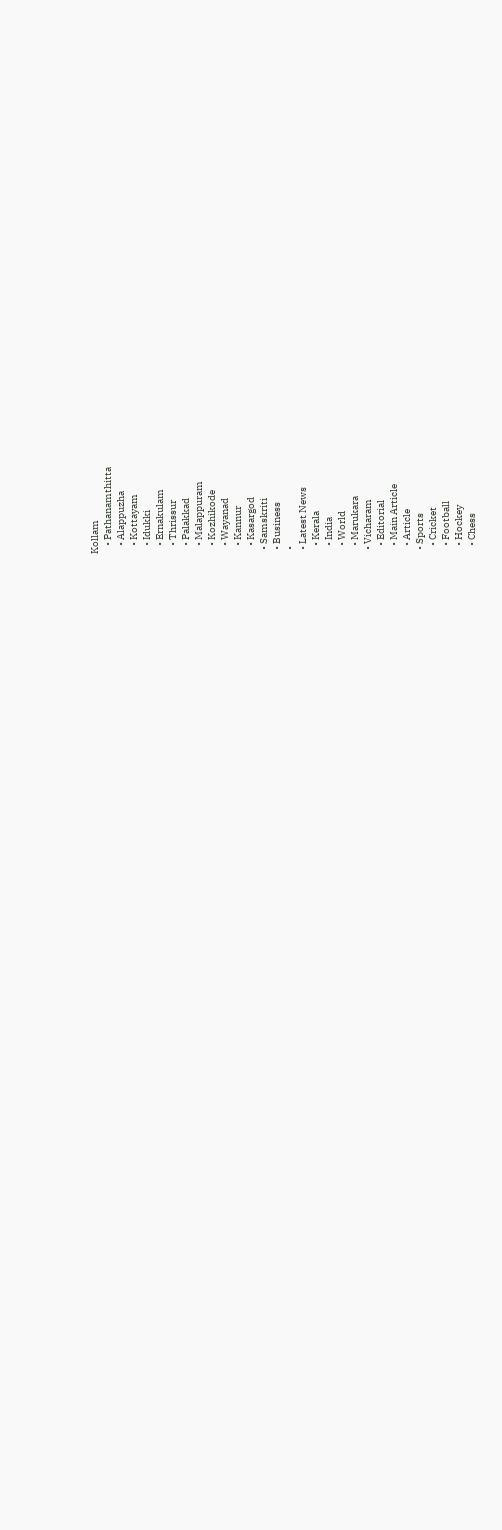Kollam
    • Pathanamthitta
    • Alappuzha
    • Kottayam
    • Idukki
    • Ernakulam
    • Thrissur
    • Palakkad
    • Malappuram
    • Kozhikode
    • Wayanad
    • Kannur
    • Kasargod
  • Samskriti
  • Business
  •
  • Latest News
    • Kerala
    • India
    • World
    • Marukara
  • Vicharam
    • Editorial
    • Main Article
    • Article
  • Sports
    • Cricket
    • Football
    • Hockey
    • Chess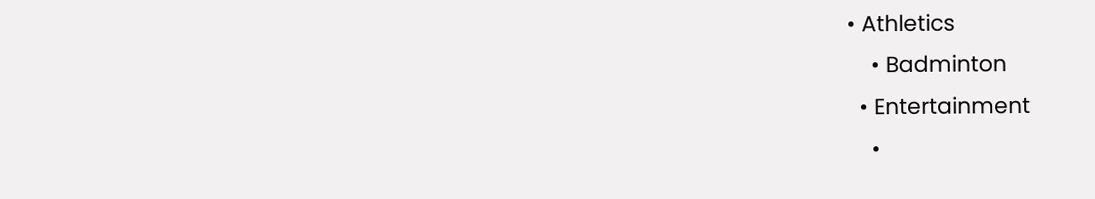• Athletics
    • Badminton
  • Entertainment
    •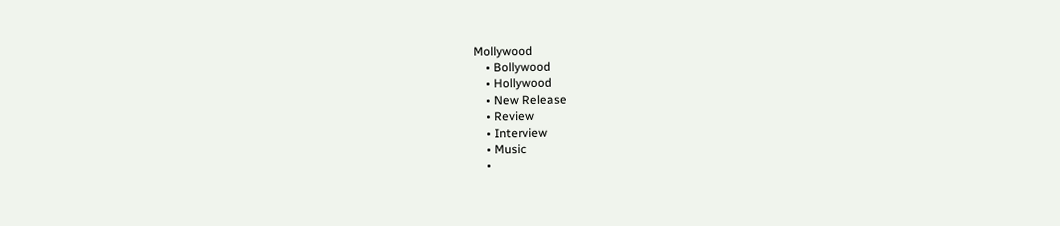Mollywood
    • Bollywood
    • Hollywood
    • New Release
    • Review
    • Interview
    • Music
    •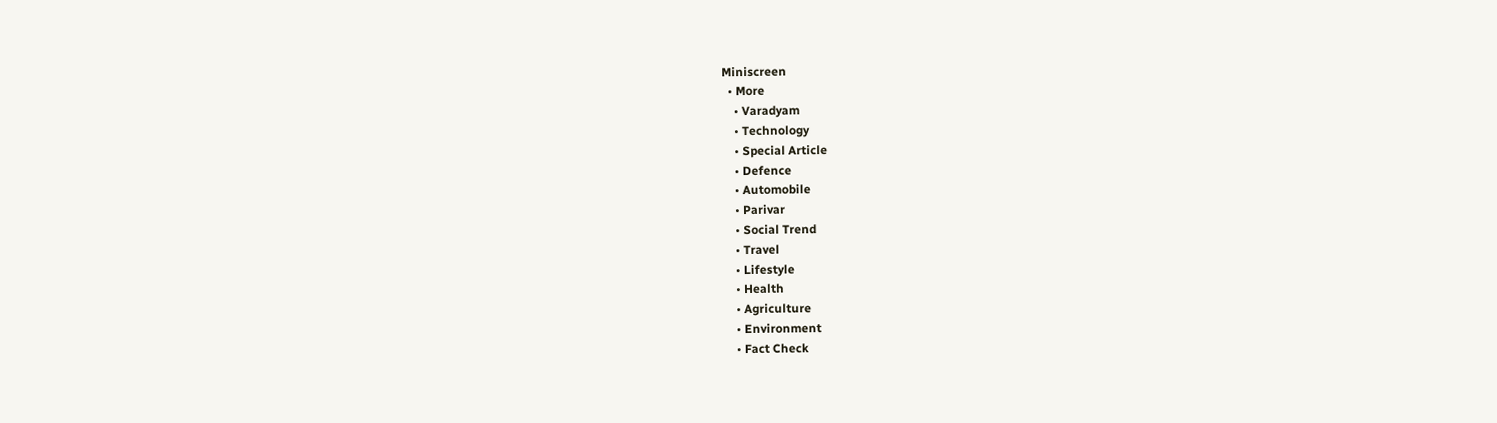Miniscreen
  • More
    • Varadyam
    • Technology
    • Special Article
    • Defence
    • Automobile
    • Parivar
    • Social Trend
    • Travel
    • Lifestyle
    • Health
    • Agriculture
    • Environment
    • Fact Check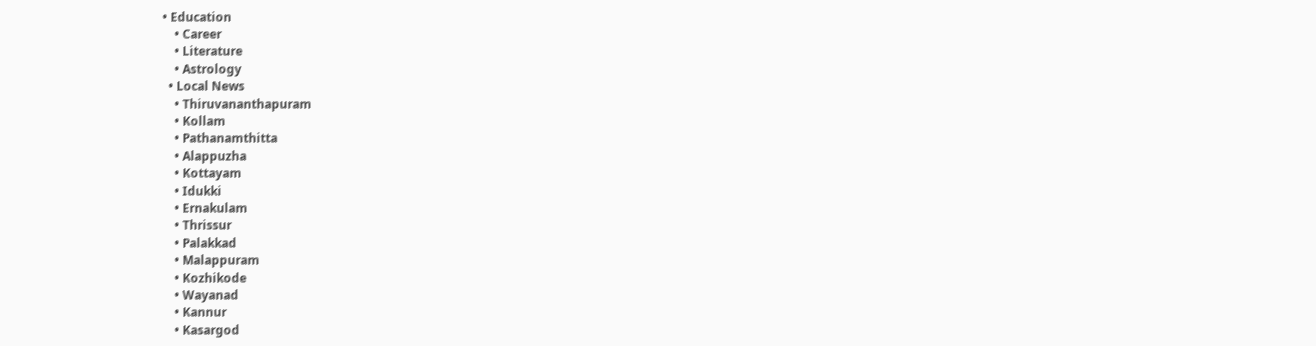• Education
    • Career
    • Literature
    • Astrology
  • Local News
    • Thiruvananthapuram
    • Kollam
    • Pathanamthitta
    • Alappuzha
    • Kottayam
    • Idukki
    • Ernakulam
    • Thrissur
    • Palakkad
    • Malappuram
    • Kozhikode
    • Wayanad
    • Kannur
    • Kasargod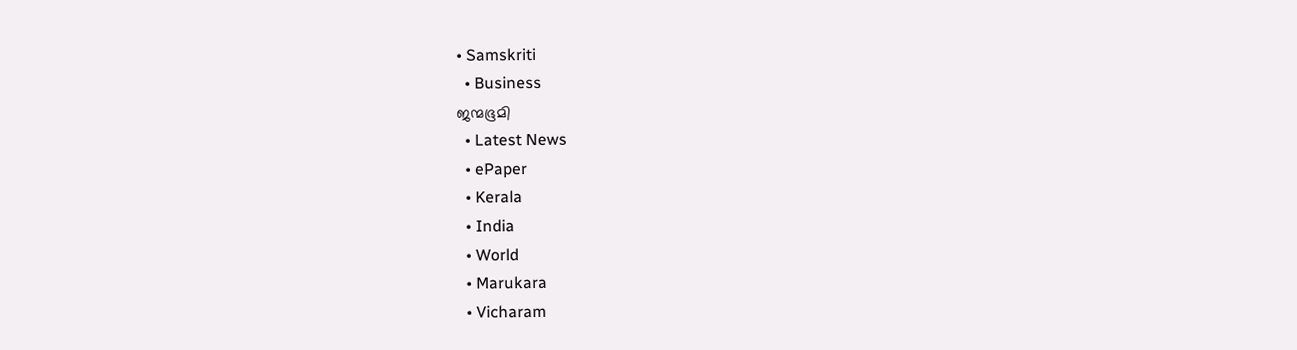• Samskriti
  • Business
ജന്മഭൂമി
  • Latest News
  • ePaper
  • Kerala
  • India
  • World
  • Marukara
  • Vicharam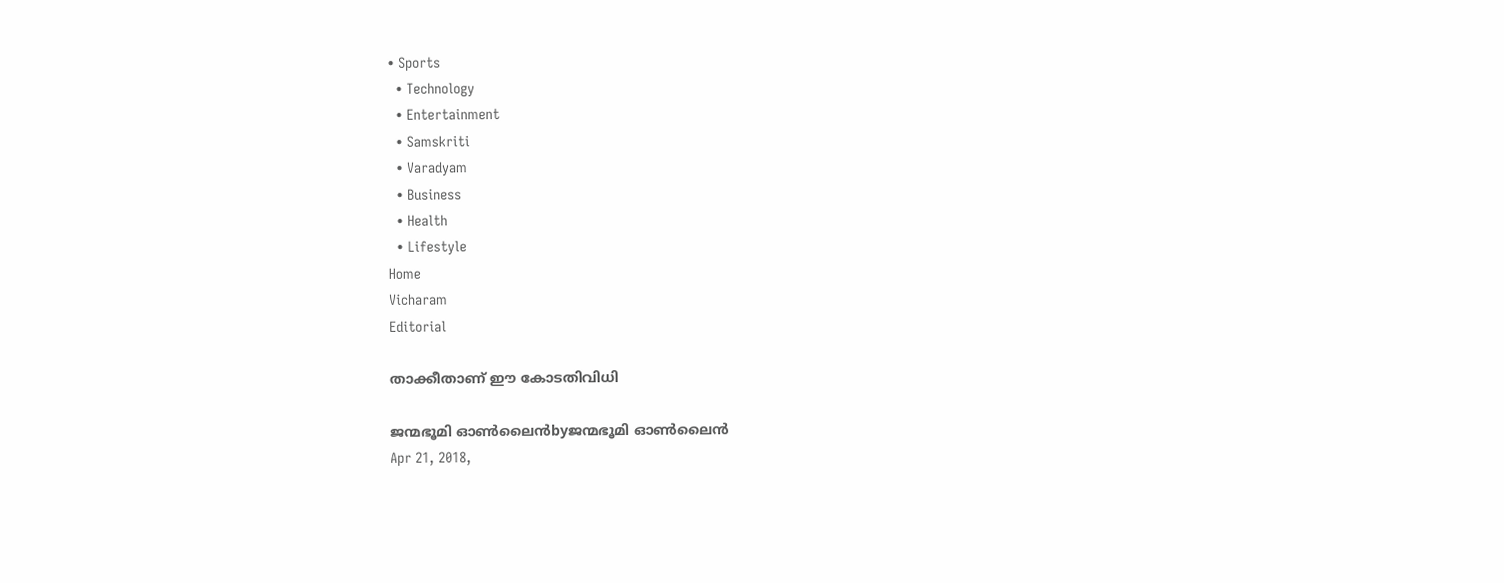• Sports
  • Technology
  • Entertainment
  • Samskriti
  • Varadyam
  • Business
  • Health
  • Lifestyle
Home
Vicharam
Editorial

താക്കീതാണ് ഈ കോടതിവിധി

ജന്മഭൂമി ഓണ്‍ലൈന്‍byജന്മഭൂമി ഓണ്‍ലൈന്‍
Apr 21, 2018,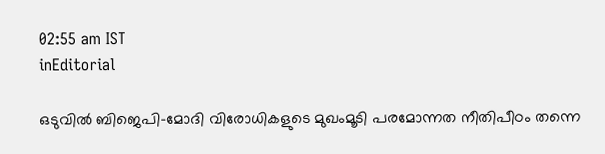02:55 am IST
inEditorial

ഒടുവില്‍ ബിജെപി-മോദി വിരോധികളുടെ മുഖംമൂടി പരമോന്നത നീതിപീഠം തന്നെ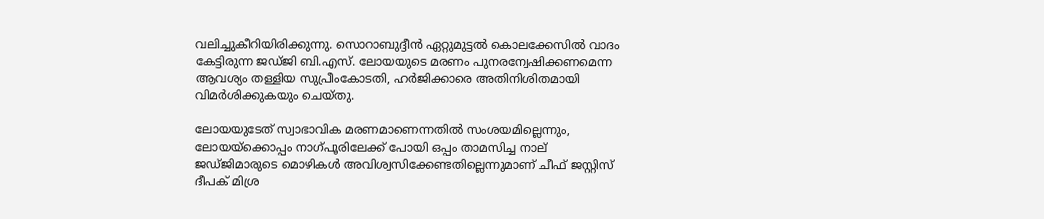വലിച്ചുകീറിയിരിക്കുന്നു. സൊറാബുദ്ദീന്‍ ഏറ്റുമുട്ടല്‍ കൊലക്കേസില്‍ വാദം കേട്ടിരുന്ന ജഡ്ജി ബി.എസ്. ലോയയുടെ മരണം പുനരന്വേഷിക്കണമെന്ന ആവശ്യം തള്ളിയ സുപ്രീംകോടതി, ഹര്‍ജിക്കാരെ അതിനിശിതമായി വിമര്‍ശിക്കുകയും ചെയ്തു.

ലോയയുടേത് സ്വാഭാവിക മരണമാണെന്നതില്‍ സംശയമില്ലെന്നും, ലോയയ്‌ക്കൊപ്പം നാഗ്പൂരിലേക്ക് പോയി ഒപ്പം താമസിച്ച നാല് ജഡ്ജിമാരുടെ മൊഴികള്‍ അവിശ്വസിക്കേണ്ടതില്ലെന്നുമാണ് ചീഫ് ജസ്റ്റിസ് ദീപക് മിശ്ര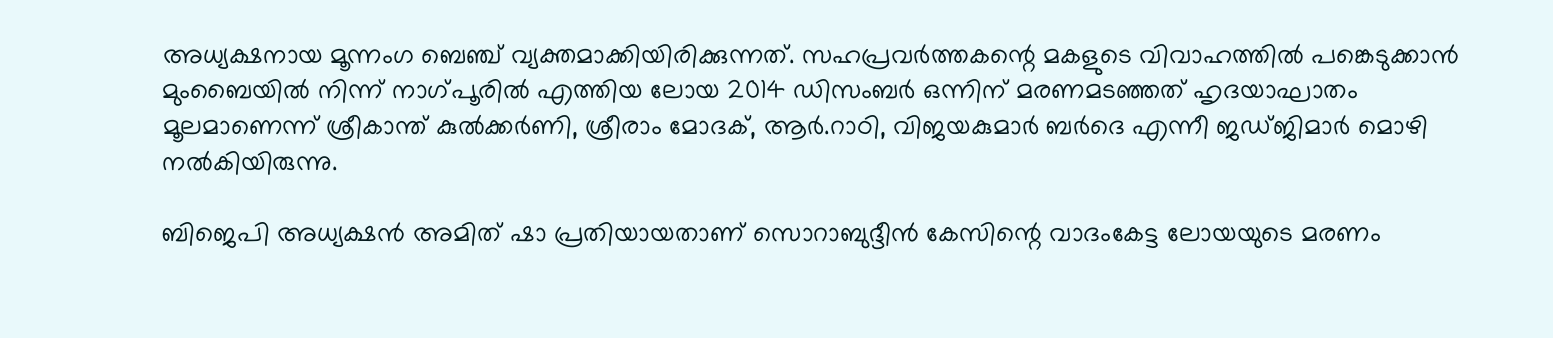അധ്യക്ഷനായ മൂന്നംഗ ബെഞ്ച് വ്യക്തമാക്കിയിരിക്കുന്നത്. സഹപ്രവര്‍ത്തകന്റെ മകളുടെ വിവാഹത്തില്‍ പങ്കെടുക്കാന്‍ മുംബൈയില്‍ നിന്ന് നാഗ്പൂരില്‍ എത്തിയ ലോയ 2014 ഡിസംബര്‍ ഒന്നിന് മരണമടഞ്ഞത് ഹൃദയാഘാതം മൂലമാണെന്ന് ശ്രീകാന്ത് കുല്‍ക്കര്‍ണി, ശ്രീരാം മോദക്, ആര്‍.റാഠി, വിജയകുമാര്‍ ബര്‍ദെ എന്നീ ജഡ്ജിമാര്‍ മൊഴി നല്‍കിയിരുന്നു.

ബിജെപി അധ്യക്ഷന്‍ അമിത് ഷാ പ്രതിയായതാണ് സൊറാബുദ്ദീന്‍ കേസിന്റെ വാദംകേട്ട ലോയയുടെ മരണം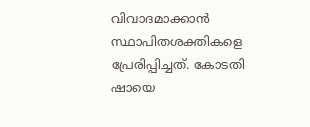വിവാദമാക്കാന്‍ സ്ഥാപിതശക്തികളെ പ്രേരിപ്പിച്ചത്. കോടതി ഷായെ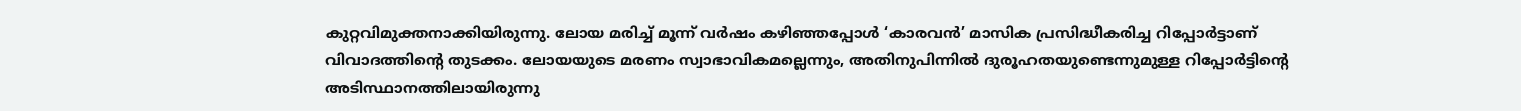കുറ്റവിമുക്തനാക്കിയിരുന്നു. ലോയ മരിച്ച് മൂന്ന് വര്‍ഷം കഴിഞ്ഞപ്പോള്‍ ‘കാരവന്‍’ മാസിക പ്രസിദ്ധീകരിച്ച റിപ്പോര്‍ട്ടാണ് വിവാദത്തിന്റെ തുടക്കം. ലോയയുടെ മരണം സ്വാഭാവികമല്ലെന്നും, അതിനുപിന്നില്‍ ദുരൂഹതയുണ്ടെന്നുമുള്ള റിപ്പോര്‍ട്ടിന്റെ അടിസ്ഥാനത്തിലായിരുന്നു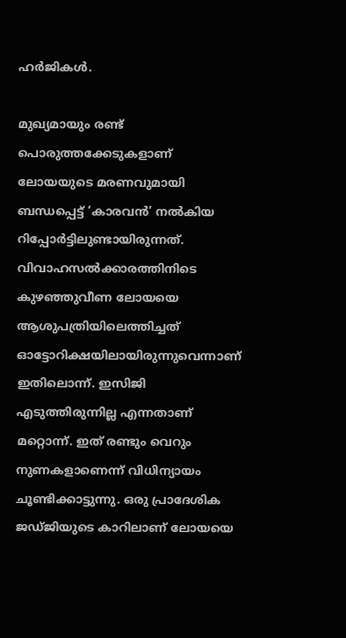ഹര്‍ജികള്‍.

മുഖ്യമായും രണ്ട് പൊരുത്തക്കേടുകളാണ് ലോയയുടെ മരണവുമായി ബന്ധപ്പെട്ട് ‘കാരവന്‍’ നല്‍കിയ റിപ്പോര്‍ട്ടിലുണ്ടായിരുന്നത്. വിവാഹസല്‍ക്കാരത്തിനിടെ കുഴഞ്ഞുവീണ ലോയയെ ആശുപത്രിയിലെത്തിച്ചത് ഓട്ടോറിക്ഷയിലായിരുന്നുവെന്നാണ് ഇതിലൊന്ന്. ഇസിജി എടുത്തിരുന്നില്ല എന്നതാണ് മറ്റൊന്ന്. ഇത് രണ്ടും വെറും നുണകളാണെന്ന് വിധിന്യായം ചൂണ്ടിക്കാട്ടുന്നു. ഒരു പ്രാദേശിക ജഡ്ജിയുടെ കാറിലാണ് ലോയയെ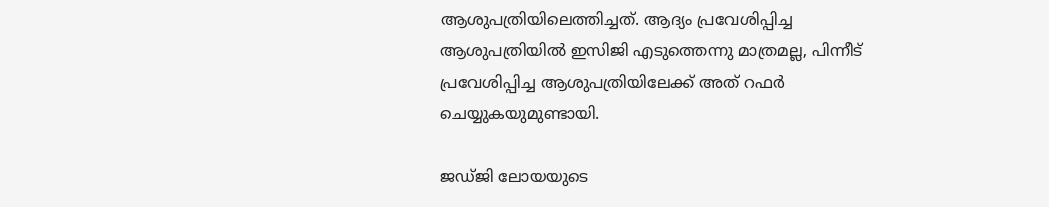ആശുപത്രിയിലെത്തിച്ചത്. ആദ്യം പ്രവേശിപ്പിച്ച ആശുപത്രിയില്‍ ഇസിജി എടുത്തെന്നു മാത്രമല്ല, പിന്നീട് പ്രവേശിപ്പിച്ച ആശുപത്രിയിലേക്ക് അത് റഫര്‍ ചെയ്യുകയുമുണ്ടായി.

ജഡ്ജി ലോയയുടെ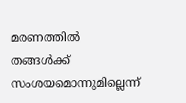മരണത്തില്‍ തങ്ങള്‍ക്ക് സംശയമൊന്നുമില്ലെന്ന്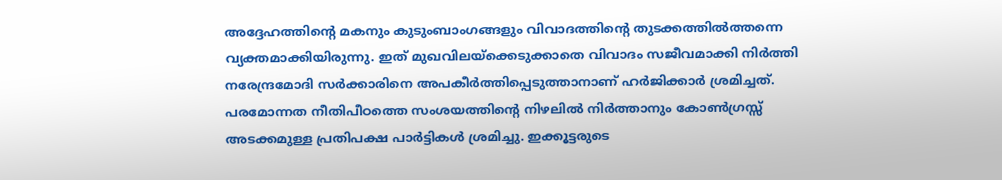അദ്ദേഹത്തിന്റെ മകനും കുടുംബാംഗങ്ങളും വിവാദത്തിന്റെ തുടക്കത്തില്‍ത്തന്നെ വ്യക്തമാക്കിയിരുന്നു. ഇത് മുഖവിലയ്‌ക്കെടുക്കാതെ വിവാദം സജീവമാക്കി നിര്‍ത്തി നരേന്ദ്രമോദി സര്‍ക്കാരിനെ അപകീര്‍ത്തിപ്പെടുത്താനാണ് ഹര്‍ജിക്കാര്‍ ശ്രമിച്ചത്. പരമോന്നത നീതിപീഠത്തെ സംശയത്തിന്റെ നിഴലില്‍ നിര്‍ത്താനും കോണ്‍ഗ്രസ്സ് അടക്കമുള്ള പ്രതിപക്ഷ പാര്‍ട്ടികള്‍ ശ്രമിച്ചു. ഇക്കൂട്ടരുടെ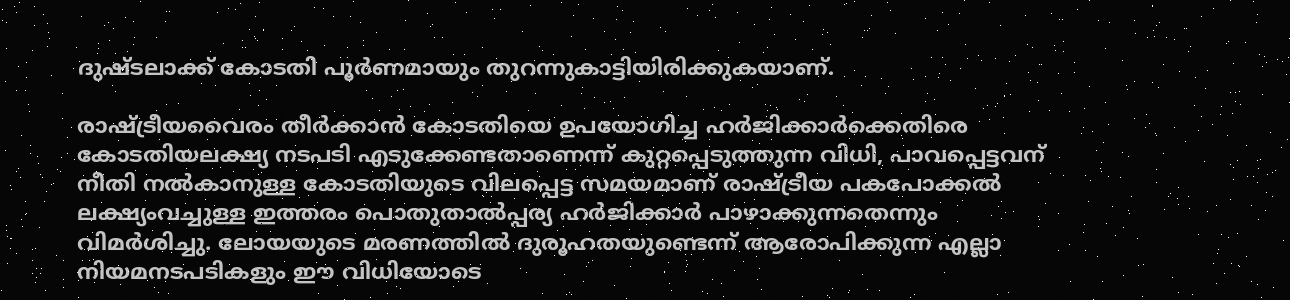ദുഷ്ടലാക്ക് കോടതി പൂര്‍ണമായും തുറന്നുകാട്ടിയിരിക്കുകയാണ്.

രാഷ്‌ട്രീയവൈരം തീര്‍ക്കാന്‍ കോടതിയെ ഉപയോഗിച്ച ഹര്‍ജിക്കാര്‍ക്കെതിരെ കോടതിയലക്ഷ്യ നടപടി എടുക്കേണ്ടതാണെന്ന് കുറ്റപ്പെടുത്തുന്ന വിധി, പാവപ്പെട്ടവന് നീതി നല്‍കാനുള്ള കോടതിയുടെ വിലപ്പെട്ട സമയമാണ് രാഷ്‌ട്രീയ പകപോക്കല്‍ ലക്ഷ്യംവച്ചുള്ള ഇത്തരം പൊതുതാല്‍പ്പര്യ ഹര്‍ജിക്കാര്‍ പാഴാക്കുന്നതെന്നും വിമര്‍ശിച്ചു. ലോയയുടെ മരണത്തില്‍ ദുരൂഹതയുണ്ടെന്ന് ആരോപിക്കുന്ന എല്ലാ നിയമനടപടികളും ഈ വിധിയോടെ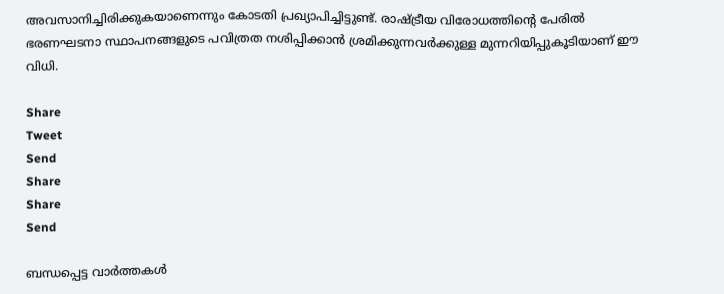അവസാനിച്ചിരിക്കുകയാണെന്നും കോടതി പ്രഖ്യാപിച്ചിട്ടുണ്ട്. രാഷ്‌ട്രീയ വിരോധത്തിന്റെ പേരില്‍ ഭരണഘടനാ സ്ഥാപനങ്ങളുടെ പവിത്രത നശിപ്പിക്കാന്‍ ശ്രമിക്കുന്നവര്‍ക്കുള്ള മുന്നറിയിപ്പുകൂടിയാണ് ഈ വിധി.

Share
Tweet
Send
Share
Share
Send

ബന്ധപ്പെട്ട വാര്‍ത്തകള്‍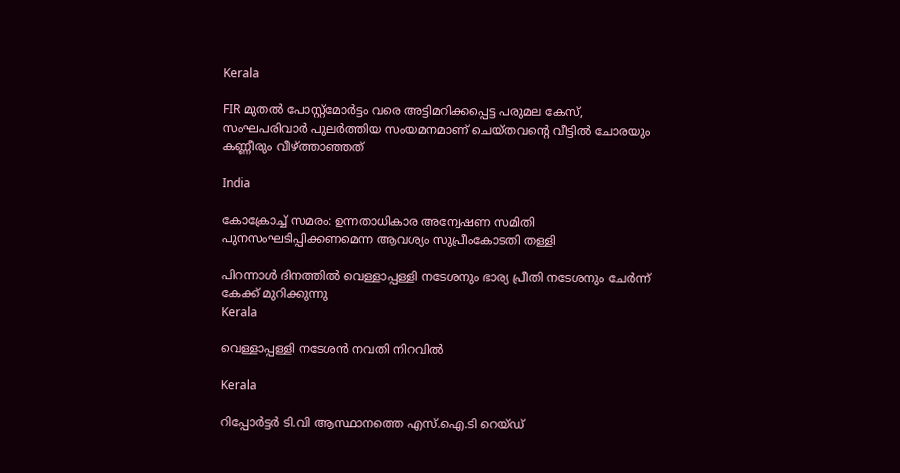Kerala

FIR മുതൽ പോസ്റ്റ്‌മോർട്ടം വരെ അട്ടിമറിക്കപ്പെട്ട പരുമല കേസ്, സംഘപരിവാർ പുലർത്തിയ സംയമനമാണ് ചെയ്തവന്റെ വീട്ടിൽ ചോരയും കണ്ണീരും വീഴ്‌ത്താഞ്ഞത്

India

കോക്രോച്ച് സമരം: ഉന്നതാധികാര അന്വേഷണ സമിതി പുനസംഘടിപ്പിക്കണമെന്ന ആവശ്യം സുപ്രീംകോടതി തള്ളി

പിറന്നാള്‍ ദിനത്തില്‍ വെള്ളാപ്പള്ളി നടേശനും ഭാര്യ പ്രീതി നടേശനും ചേര്‍ന്ന് കേക്ക് മുറിക്കുന്നു
Kerala

വെള്ളാപ്പള്ളി നടേശന്‍ നവതി നിറവില്‍

Kerala

റിപ്പോർട്ടർ ടി.വി ആസ്ഥാനത്തെ എസ്.ഐ.ടി റെയ്ഡ്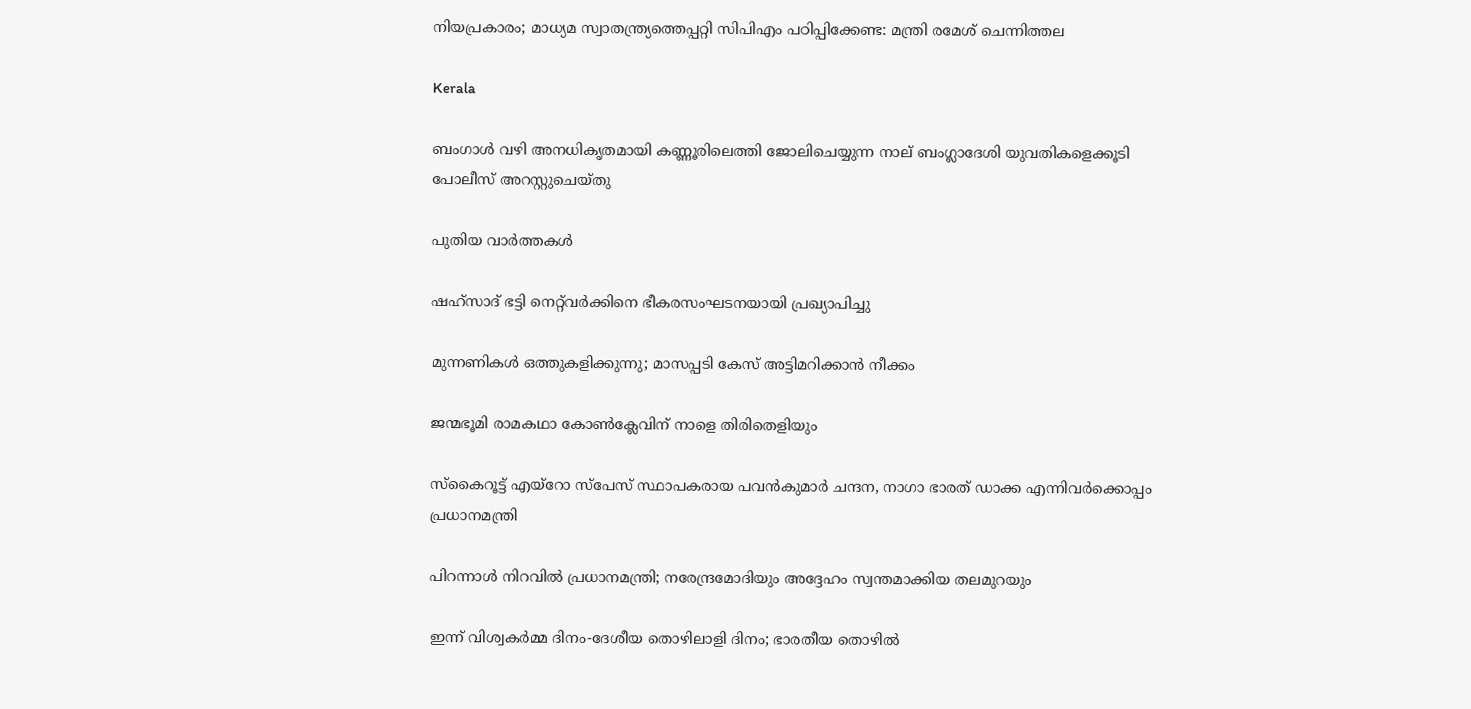നിയപ്രകാരം; മാധ്യമ സ്വാതന്ത്ര്യത്തെപ്പറ്റി സിപിഎം പഠിപ്പിക്കേണ്ട: മന്ത്രി രമേശ് ചെന്നിത്തല

Kerala

ബംഗാൾ വഴി അനധികൃതമായി കണ്ണൂരിലെത്തി ജോലിചെയ്യുന്ന നാല് ബംഗ്ലാദേശി യുവതികളെക്കൂടി പോലീസ് അറസ്റ്റുചെയ്തു

പുതിയ വാര്‍ത്തകള്‍

ഷഹ്‌സാദ് ഭട്ടി നെറ്റ്‌വര്‍ക്കിനെ ഭീകരസംഘടനയായി പ്രഖ്യാപിച്ചു

മുന്നണികള്‍ ഒത്തുകളിക്കുന്നു; മാസപ്പടി കേസ് അട്ടിമറിക്കാന്‍ നീക്കം

ജന്മഭൂമി രാമകഥാ കോണ്‍ക്ലേവിന് നാളെ തിരിതെളിയും

സ്‌കൈറൂട്ട് എയ്‌റോ സ്‌പേസ് സ്ഥാപകരായ പവന്‍കുമാര്‍ ചന്ദന, നാഗാ ഭാരത് ഡാക്ക എന്നിവര്‍ക്കൊപ്പം പ്രധാനമന്ത്രി

പിറന്നാള്‍ നിറവില്‍ പ്രധാനമന്ത്രി; നരേന്ദ്രമോദിയും അദ്ദേഹം സ്വന്തമാക്കിയ തലമുറയും

ഇന്ന് വിശ്വകര്‍മ്മ ദിനം-ദേശീയ തൊഴിലാളി ദിനം; ഭാരതീയ തൊഴില്‍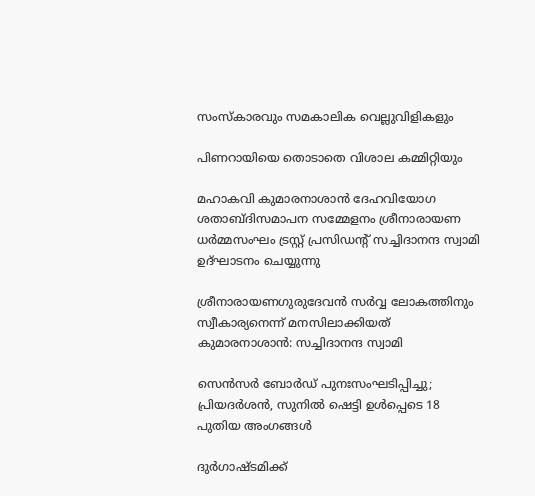സംസ്‌കാരവും സമകാലിക വെല്ലുവിളികളും

പിണറായിയെ തൊടാതെ വിശാല കമ്മിറ്റിയും

മഹാകവി കുമാരനാശാന്‍ ദേഹവിയോഗ ശതാബ്ദിസമാപന സമ്മേളനം ശ്രീനാരായണ ധര്‍മ്മസംഘം ട്രസ്റ്റ് പ്രസിഡന്റ് സച്ചിദാനന്ദ സ്വാമി ഉദ്ഘാടനം ചെയ്യുന്നു

ശ്രീനാരായണഗുരുദേവന്‍ സര്‍വ്വ ലോകത്തിനും സ്വീകാര്യനെന്ന് മനസിലാക്കിയത് കുമാരനാശാന്‍: സച്ചിദാനന്ദ സ്വാമി

സെൻസർ ബോർഡ് പുനഃസംഘടിപ്പിച്ചു; പ്രിയദർശൻ, സുനിൽ ഷെട്ടി ഉൾപ്പെടെ 18 പുതിയ അംഗങ്ങൾ

ദുര്‍ഗാഷ്ടമിക്ക്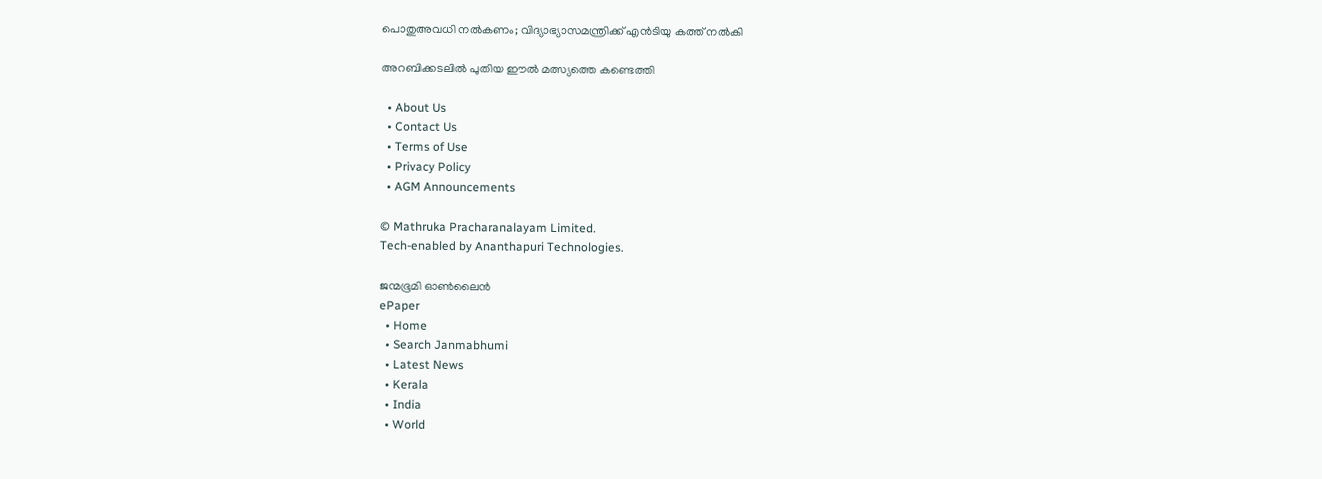പൊതുഅവധി നല്‍കണം; വിദ്യാഭ്യാസമന്ത്രിക്ക് എന്‍ടിയു കത്ത് നല്‍കി

അറബിക്കടലില്‍ പുതിയ ഈല്‍ മത്സ്യത്തെ കണ്ടെത്തി

  • About Us
  • Contact Us
  • Terms of Use
  • Privacy Policy
  • AGM Announcements

© Mathruka Pracharanalayam Limited.
Tech-enabled by Ananthapuri Technologies.

ജന്മഭൂമി ഓണ്‍ലൈന്‍
ePaper
  • Home
  • Search Janmabhumi
  • Latest News
  • Kerala
  • India
  • World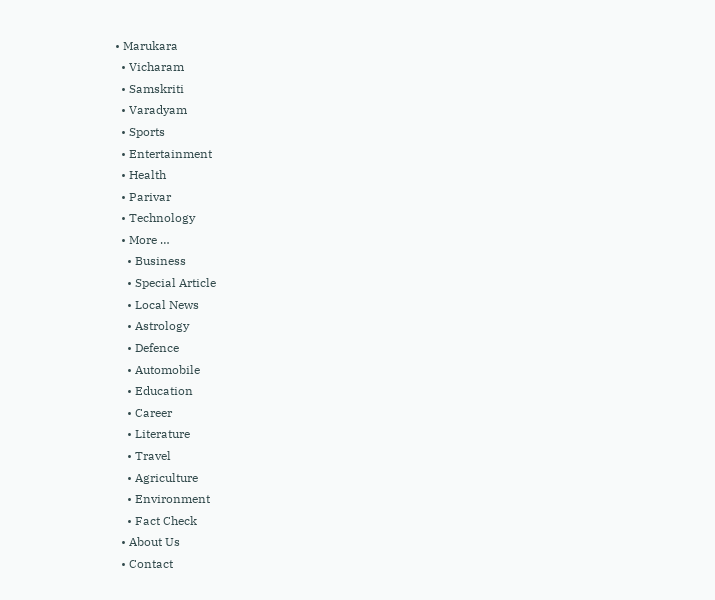• Marukara
  • Vicharam
  • Samskriti
  • Varadyam
  • Sports
  • Entertainment
  • Health
  • Parivar
  • Technology
  • More …
    • Business
    • Special Article
    • Local News
    • Astrology
    • Defence
    • Automobile
    • Education
    • Career
    • Literature
    • Travel
    • Agriculture
    • Environment
    • Fact Check
  • About Us
  • Contact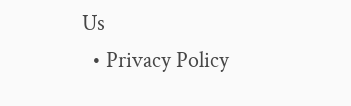Us
  • Privacy Policy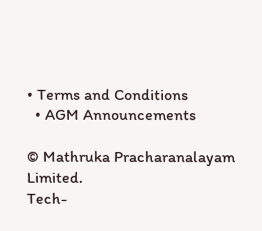• Terms and Conditions
  • AGM Announcements

© Mathruka Pracharanalayam Limited.
Tech-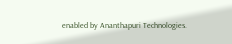enabled by Ananthapuri Technologies.